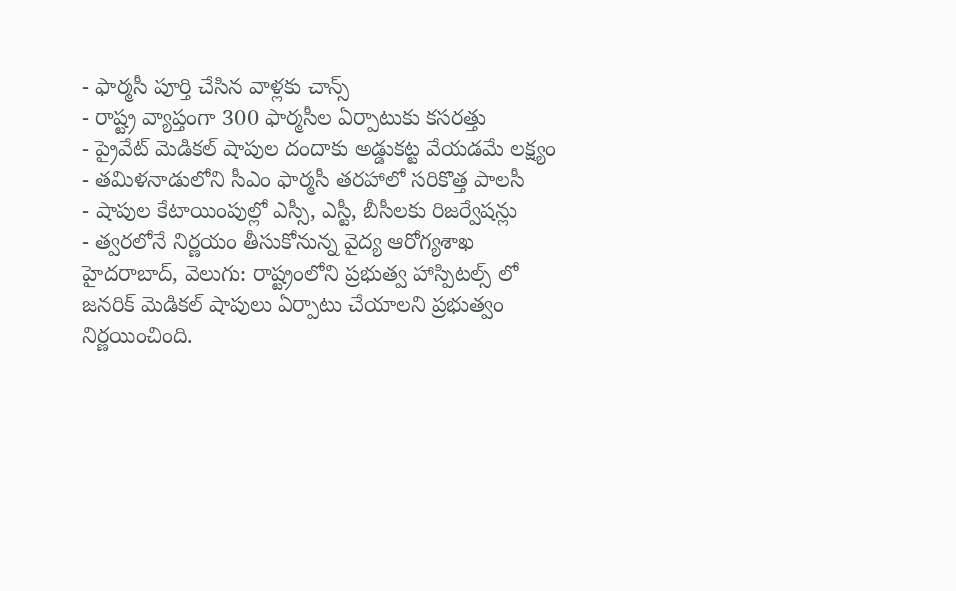- ఫార్మసీ పూర్తి చేసిన వాళ్లకు చాన్స్
- రాష్ట్ర వ్యాప్తంగా 300 ఫార్మసీల ఏర్పాటుకు కసరత్తు
- ప్రైవేట్ మెడికల్ షాపుల దందాకు అడ్డుకట్ట వేయడమే లక్ష్యం
- తమిళనాడులోని సీఎం ఫార్మసీ తరహాలో సరికొత్త పాలసీ
- షాపుల కేటాయింపుల్లో ఎస్సీ, ఎస్టీ, బీసీలకు రిజర్వేషన్లు
- త్వరలోనే నిర్ణయం తీసుకోనున్న వైద్య ఆరోగ్యశాఖ
హైదరాబాద్, వెలుగు: రాష్ట్రంలోని ప్రభుత్వ హాస్పిటల్స్ లో జనరిక్ మెడికల్ షాపులు ఏర్పాటు చేయాలని ప్రభుత్వం నిర్ణయించింది.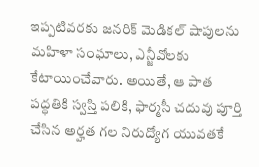ఇప్పటివరకు జనరిక్ మెడికల్ షాపులను మహిళా సంఘాలు, ఎన్జీవోలకు కేటాయించేవారు. అయితే, ఆ పాత పద్ధతికి స్వస్తి పలికి, ఫార్మసీ చదువు పూర్తి చేసిన అర్హత గల నిరుద్యోగ యువతకే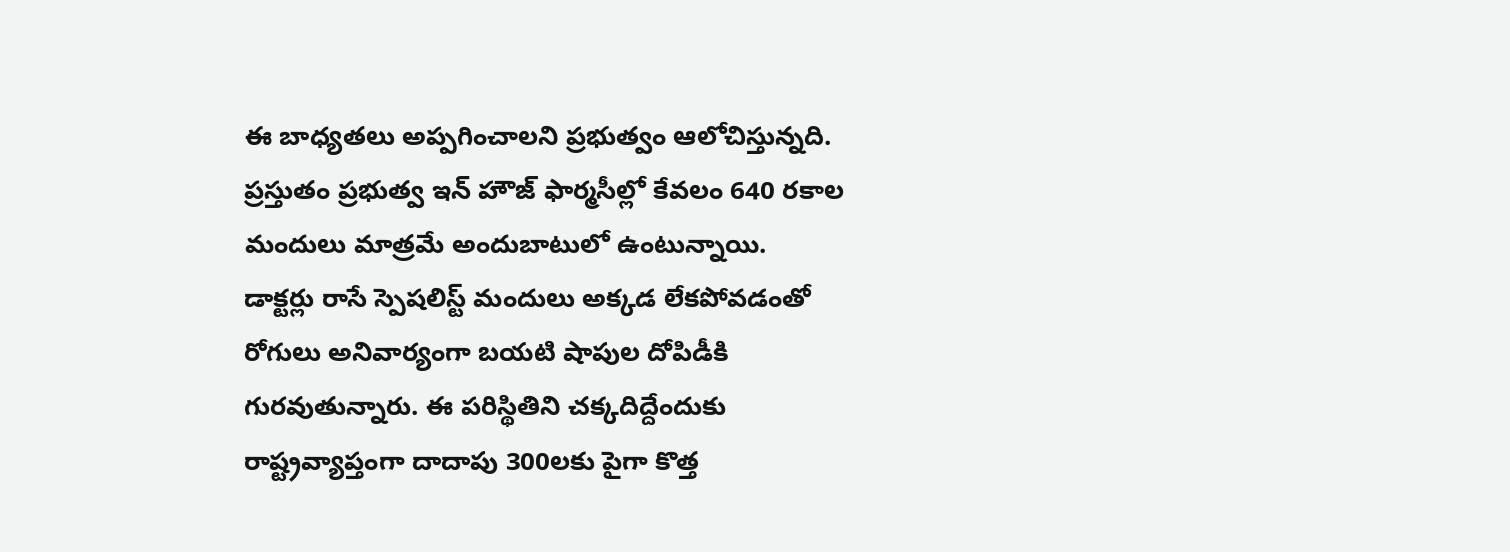ఈ బాధ్యతలు అప్పగించాలని ప్రభుత్వం ఆలోచిస్తున్నది. ప్రస్తుతం ప్రభుత్వ ఇన్ హౌజ్ ఫార్మసీల్లో కేవలం 640 రకాల మందులు మాత్రమే అందుబాటులో ఉంటున్నాయి.
డాక్టర్లు రాసే స్పెషలిస్ట్ మందులు అక్కడ లేకపోవడంతో రోగులు అనివార్యంగా బయటి షాపుల దోపిడీకి గురవుతున్నారు. ఈ పరిస్థితిని చక్కదిద్దేందుకు రాష్ట్రవ్యాప్తంగా దాదాపు 300లకు పైగా కొత్త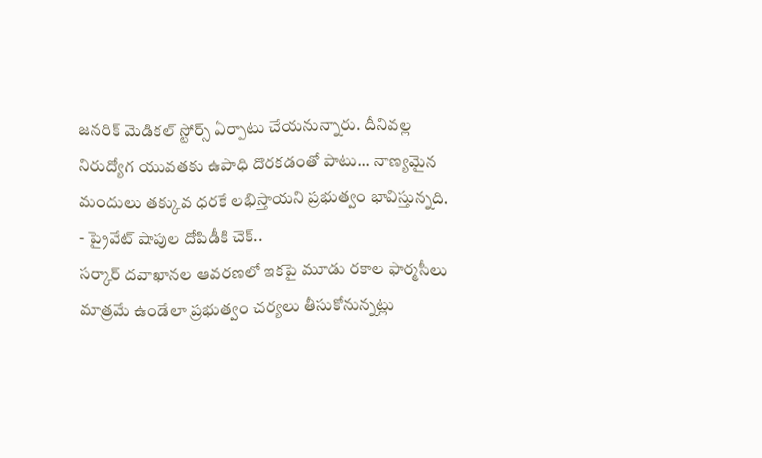జనరిక్ మెడికల్ స్టోర్స్ ఏర్పాటు చేయనున్నారు. దీనివల్ల నిరుద్యోగ యువతకు ఉపాధి దొరకడంతో పాటు... నాణ్యమైన మందులు తక్కువ ధరకే లభిస్తాయని ప్రభుత్వం భావిస్తున్నది.
- ప్రైవేట్ షాపుల దోపిడీకి చెక్..
సర్కార్ దవాఖానల ఆవరణలో ఇకపై మూడు రకాల ఫార్మసీలు మాత్రమే ఉండేలా ప్రభుత్వం చర్యలు తీసుకోనున్నట్లు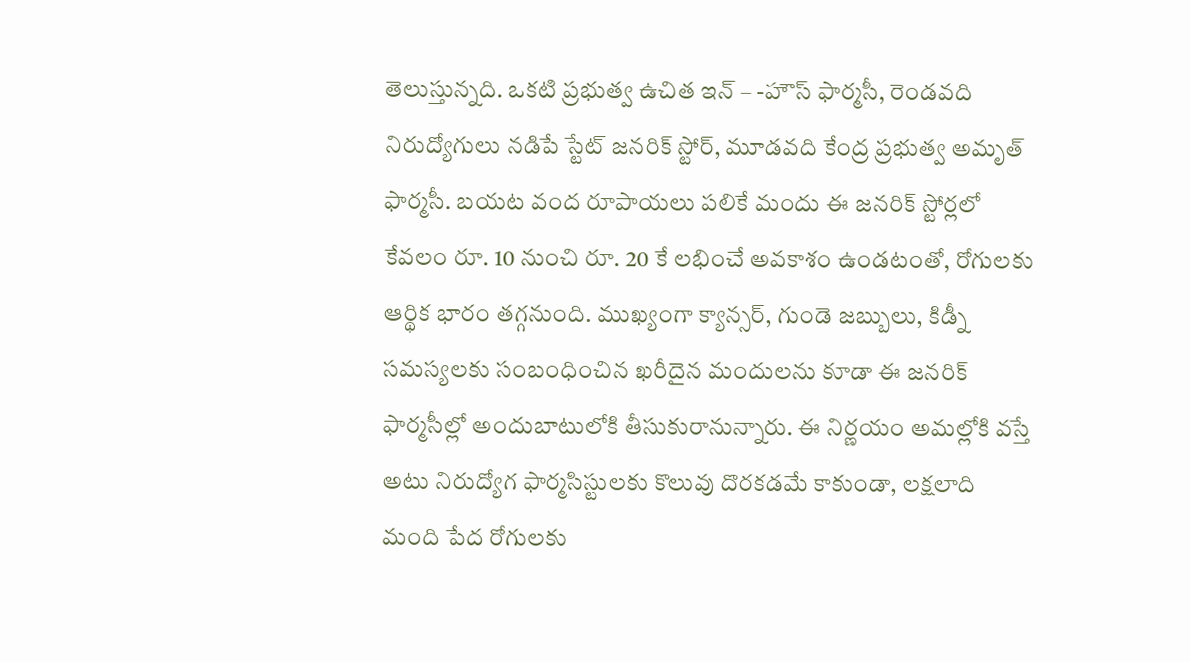తెలుస్తున్నది. ఒకటి ప్రభుత్వ ఉచిత ఇన్ – -హౌస్ ఫార్మసీ, రెండవది నిరుద్యోగులు నడిపే స్టేట్ జనరిక్ స్టోర్, మూడవది కేంద్ర ప్రభుత్వ అమృత్ ఫార్మసీ. బయట వంద రూపాయలు పలికే మందు ఈ జనరిక్ స్టోర్లలో కేవలం రూ. 10 నుంచి రూ. 20 కే లభించే అవకాశం ఉండటంతో, రోగులకు ఆర్థిక భారం తగ్గనుంది. ముఖ్యంగా క్యాన్సర్, గుండె జబ్బులు, కిడ్నీ సమస్యలకు సంబంధించిన ఖరీదైన మందులను కూడా ఈ జనరిక్ ఫార్మసీల్లో అందుబాటులోకి తీసుకురానున్నారు. ఈ నిర్ణయం అమల్లోకి వస్తే అటు నిరుద్యోగ ఫార్మసిస్టులకు కొలువు దొరకడమే కాకుండా, లక్షలాది మంది పేద రోగులకు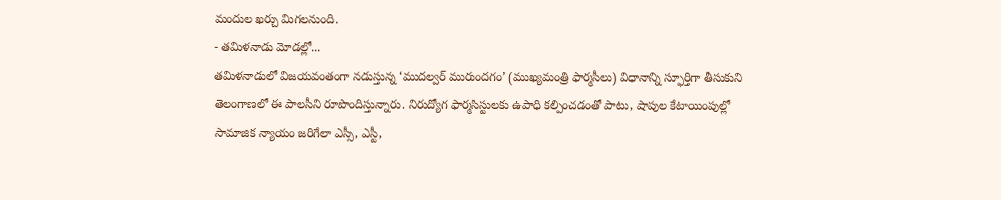మందుల ఖర్చు మిగలనుంది.
- తమిళనాడు మోడల్లో...
తమిళనాడులో విజయవంతంగా నడుస్తున్న ‘ముదల్వర్ మురుందగం’ (ముఖ్యమంత్రి ఫార్మసీలు) విధానాన్ని స్ఫూర్తిగా తీసుకుని తెలంగాణలో ఈ పాలసీని రూపొందిస్తున్నారు. నిరుద్యోగ ఫార్మసిస్టులకు ఉపాధి కల్పించడంతో పాటు, షాపుల కేటాయింపుల్లో సామాజిక న్యాయం జరిగేలా ఎస్సీ, ఎస్టీ,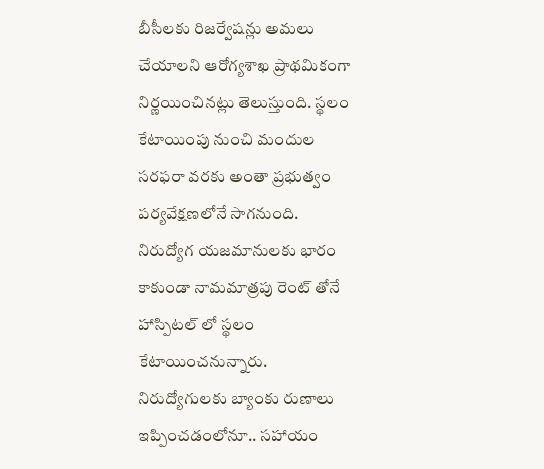బీసీలకు రిజర్వేషన్లు అమలు చేయాలని ఆరోగ్యశాఖ ప్రాథమికంగా నిర్ణయించినట్లు తెలుస్తుంది. స్థలం కేటాయింపు నుంచి మందుల సరఫరా వరకు అంతా ప్రభుత్వం పర్యవేక్షణలోనే సాగనుంది.
నిరుద్యోగ యజమానులకు భారం కాకుండా నామమాత్రపు రెంట్ తోనే హాస్పిటల్ లో స్థలం కేటాయించనున్నారు. నిరుద్యోగులకు బ్యాంకు రుణాలు ఇప్పించడంలోనూ.. సహాయం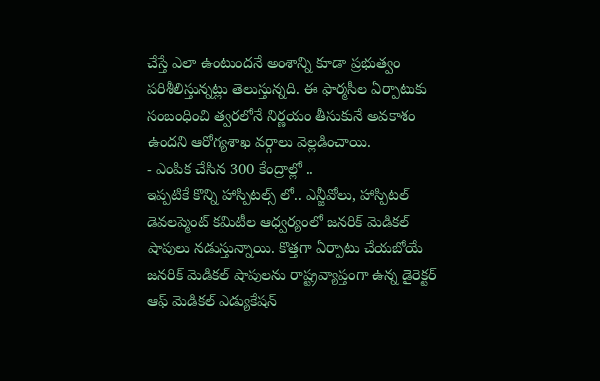చేస్తే ఎలా ఉంటుందనే అంశాన్ని కూడా ప్రభుత్వం పరిశీలిస్తున్నట్లు తెలుస్తున్నది. ఈ ఫార్మసీల ఏర్పాటుకు సంబంధించి త్వరలోనే నిర్ణయం తీసుకునే అవకాశం ఉందని ఆరోగ్యశాఖ వర్గాలు వెల్లడించాయి.
- ఎంపిక చేసిన 300 కేంద్రాల్లో ..
ఇప్పటికే కొన్ని హాస్పిటల్స్ లో.. ఎన్జీవోలు, హాస్పిటల్ డెవలప్మెంట్ కమిటీల ఆధ్వర్యంలో జనరిక్ మెడికల్ షాపులు నడుస్తున్నాయి. కొత్తగా ఏర్పాటు చేయబోయే జనరిక్ మెడికల్ షాపులను రాష్ట్రవ్యాప్తంగా ఉన్న డైరెక్టర్ ఆఫ్ మెడికల్ ఎడ్యుకేషన్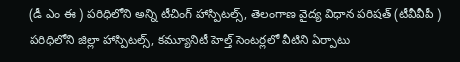(డీ ఎం ఈ ) పరిధిలోని అన్ని టీచింగ్ హాస్పిటల్స్, తెలంగాణ వైద్య విధాన పరిషత్ (టీవీవీపీ ) పరిధిలోని జిల్లా హాస్పిటల్స్, కమ్యూనిటీ హెల్త్ సెంటర్లలో వీటిని ఏర్పాటు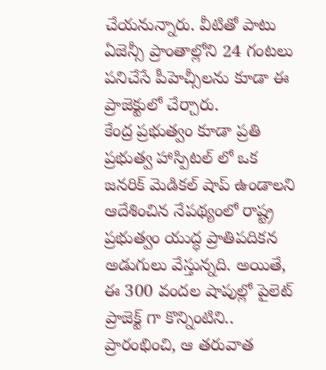చేయనున్నారు. వీటితో పాటు ఏజెన్సీ ప్రాంతాల్లోని 24 గంటలు పనిచేసే పీహెచ్సీలను కూడా ఈ ప్రాజెక్టులో చేర్చారు.
కేంద్ర ప్రభుత్వం కూడా ప్రతి ప్రభుత్వ హాస్పిటల్ లో ఒక జనరిక్ మెడికల్ షాప్ ఉండాలని ఆదేశించిన నేపథ్యంలో రాష్ట్ర ప్రభుత్వం యుద్ధ ప్రాతిపదికన అడుగులు వేస్తున్నది. అయితే, ఈ 300 వందల షాపుల్లో పైలెట్ ప్రాజెక్ట్ గా కొన్నింటిని.. ప్రారంభించి, ఆ తరువాత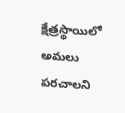క్షేత్రస్థాయిలో అమలు పరచాలని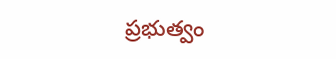ప్రభుత్వం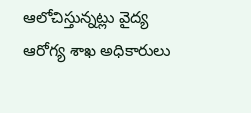ఆలోచిస్తున్నట్లు వైద్య ఆరోగ్య శాఖ అధికారులు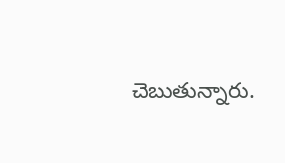చెబుతున్నారు.